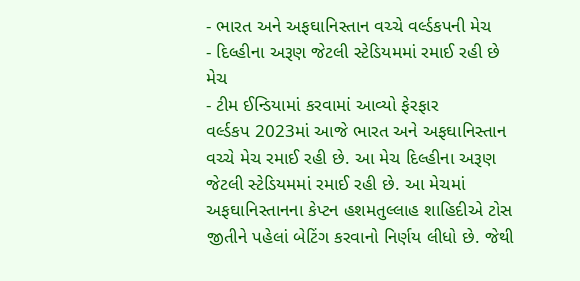- ભારત અને અફઘાનિસ્તાન વચ્ચે વર્લ્ડકપની મેચ
- દિલ્હીના અરૂણ જેટલી સ્ટેડિયમમાં રમાઈ રહી છે મેચ
- ટીમ ઈન્ડિયામાં કરવામાં આવ્યો ફેરફાર
વર્લ્ડકપ 2023માં આજે ભારત અને અફઘાનિસ્તાન વચ્ચે મેચ રમાઈ રહી છે. આ મેચ દિલ્હીના અરૂણ જેટલી સ્ટેડિયમમાં રમાઈ રહી છે. આ મેચમાં અફઘાનિસ્તાનના કેપ્ટન હશમતુલ્લાહ શાહિદીએ ટોસ જીતીને પહેલાં બેટિંગ કરવાનો નિર્ણય લીધો છે. જેથી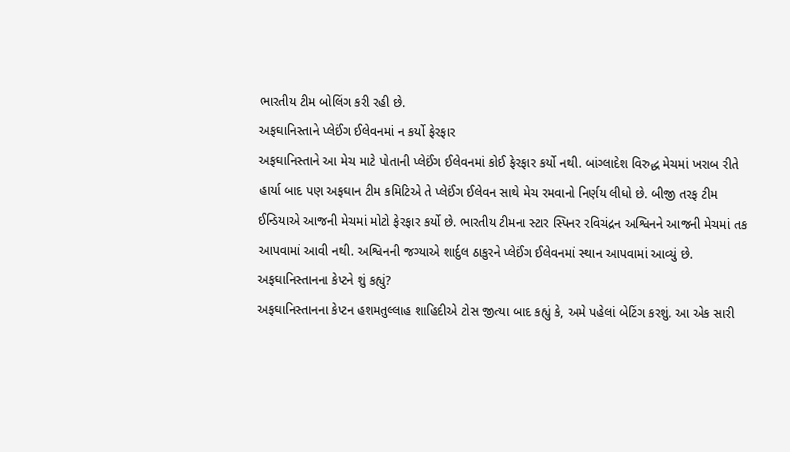ભારતીય ટીમ બોલિંગ કરી રહી છે.
અફઘાનિસ્તાને પ્લેઈંગ ઈલેવનમાં ન કર્યો ફેરફાર
અફઘાનિસ્તાને આ મેચ માટે પોતાની પ્લેઈંગ ઈલેવનમાં કોઈ ફેરફાર કર્યો નથી. બાંગ્લાદેશ વિરુદ્ધ મેચમાં ખરાબ રીતે હાર્યા બાદ પણ અફઘાન ટીમ કમિટિએ તે પ્લેઈંગ ઈલેવન સાથે મેચ રમવાનો નિર્ણય લીધો છે. બીજી તરફ ટીમ ઈન્ડિયાએ આજની મેચમાં મોટો ફેરફાર કર્યો છે. ભારતીય ટીમના સ્ટાર સ્પિનર રવિચંદ્રન અશ્વિનને આજની મેચમાં તક આપવામાં આવી નથી. અશ્વિનની જગ્યાએ શાર્દુલ ઠાકુરને પ્લેઈંગ ઈલેવનમાં સ્થાન આપવામાં આવ્યું છે.
અફઘાનિસ્તાનના કેપ્ટને શું કહ્યું?
અફઘાનિસ્તાનના કેપ્ટન હશમતુલ્લાહ શાહિદીએ ટોસ જીત્યા બાદ કહ્યું કે, અમે પહેલાં બેટિંગ કરશું. આ એક સારી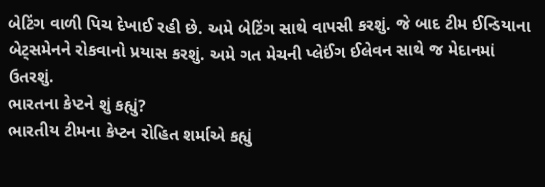બેટિંગ વાળી પિચ દેખાઈ રહી છે. અમે બેટિંગ સાથે વાપસી કરશું. જે બાદ ટીમ ઈન્ડિયાના બેટ્સમેનને રોકવાનો પ્રયાસ કરશું. અમે ગત મેચની પ્લેઈંગ ઈલેવન સાથે જ મેદાનમાં ઉતરશું.
ભારતના કેપ્ટને શું કહ્યું?
ભારતીય ટીમના કેપ્ટન રોહિત શર્માએ કહ્યું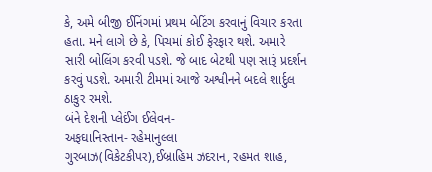કે, અમે બીજી ઈનિંગમાં પ્રથમ બેટિંગ કરવાનું વિચાર કરતા હતા. મને લાગે છે કે, પિચમાં કોઈ ફેરફાર થશે. અમારે સારી બોલિંગ કરવી પડશે. જે બાદ બેટથી પણ સારૂં પ્રદર્શન કરવું પડશે. અમારી ટીમમાં આજે અશ્વીનને બદલે શાર્દુલ ઠાકુર રમશે.
બંને દેશની પ્લેઈંગ ઈલેવન-
અફઘાનિસ્તાન- રહેમાનુલ્લા ગુરબાઝ(વિકેટકીપર),ઈબ્રાહિમ ઝદરાન, રહમત શાહ,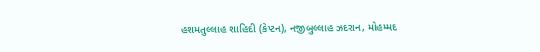હશમતુલ્લાહ શાહિદી (કેપ્ટન), નજીબુલ્લાહ ઝદરાન, મોહમ્મદ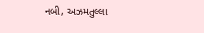નબી, અઝમતુલ્લા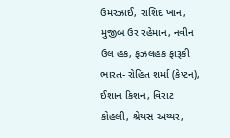ઉમરઝાઈ, રાશિદ ખાન, મુજીબ ઉર રહેમાન, નવીન ઉલ હક, ફઝલહક ફારૂકી
ભારત- રોહિત શર્મા (કેપ્ટન), ઈશાન કિશન, વિરાટ કોહલી, શ્રેયસ અય્યર,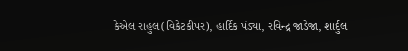કેએલ રાહુલ(વિકેટકીપર), હાર્દિક પંડ્યા, રવિન્દ્ર જાડેજા, શાર્દુલ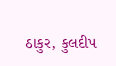ઠાકુર, કુલદીપ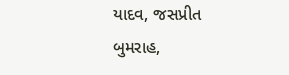યાદવ, જસપ્રીત બુમરાહ,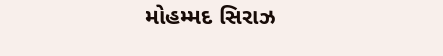મોહમ્મદ સિરાઝ